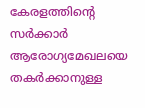കേരളത്തിന്റെ സര്‍ക്കാര്‍ ആരോഗ്യമേഖലയെ തകര്‍ക്കാനുള്ള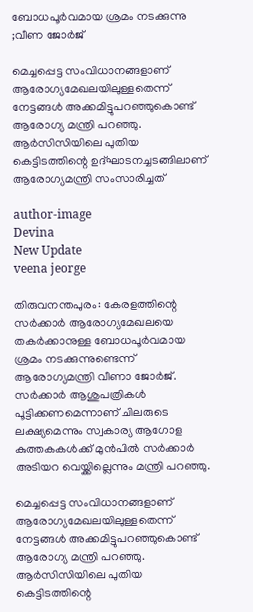ബോധപൂര്‍വമായ ശ്രമം നടക്കുന്നു ;വീണ ജോർജ്

മെച്ചപ്പെട്ട സംവിധാനങ്ങളാണ് ആരോഗ്യമേഖലയിലുള്ളതെന്ന് നേട്ടങ്ങൾ അക്കമിട്ടുപറഞ്ഞുകൊണ്ട് ആരോഗ്യ മന്ത്രി പറഞ്ഞു. ആർസിസിയിലെ പുതിയ കെട്ടിടത്തിന്റെ ഉദ്ഘാടനച്ചടങ്ങിലാണ് ആരോഗ്യമന്ത്രി സംസാരിച്ചത്

author-image
Devina
New Update
veena jeorge

തിരുവനന്തപുരം: കേരളത്തിന്റെ സർക്കാർ ആരോഗ്യമേഖലയെ തകർക്കാനുള്ള ബോധപൂർവമായ ശ്രമം നടക്കുന്നുണ്ടെന്ന് ആരോഗ്യമന്ത്രി വീണാ ജോർജ്. സർക്കാർ ആശുപത്രികൾ പൂട്ടിക്കണമെന്നാണ് ചിലരുടെ ലക്ഷ്യമെന്നും സ്വകാര്യ ആഗോള കുത്തകകൾക്ക് മുൻപിൽ സർക്കാർ അടിയറ വെയ്ക്കില്ലെന്നും മന്ത്രി പറഞ്ഞു.

മെച്ചപ്പെട്ട സംവിധാനങ്ങളാണ് ആരോഗ്യമേഖലയിലുള്ളതെന്ന് നേട്ടങ്ങൾ അക്കമിട്ടുപറഞ്ഞുകൊണ്ട് ആരോഗ്യ മന്ത്രി പറഞ്ഞു. ആർസിസിയിലെ പുതിയ കെട്ടിടത്തിന്റെ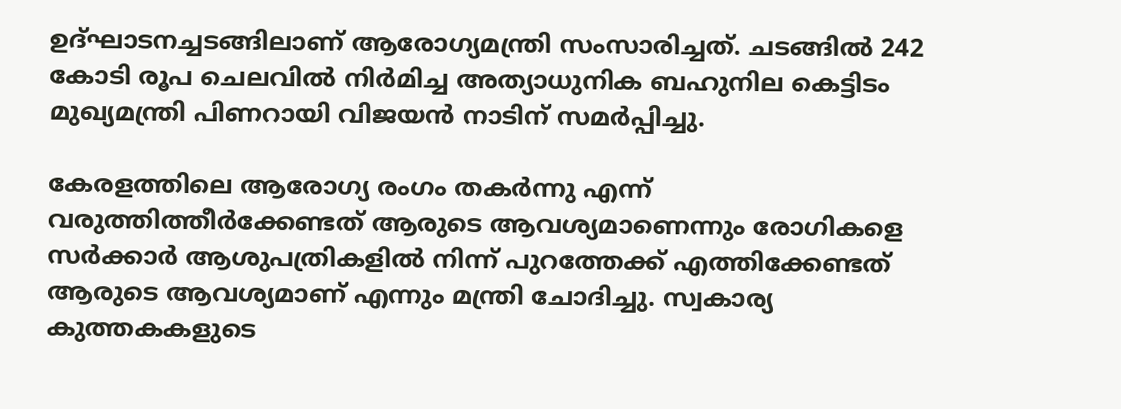ഉദ്ഘാടനച്ചടങ്ങിലാണ് ആരോഗ്യമന്ത്രി സംസാരിച്ചത്. ചടങ്ങിൽ 242 കോടി രൂപ ചെലവിൽ നിർമിച്ച അത്യാധുനിക ബഹുനില കെട്ടിടം മുഖ്യമന്ത്രി പിണറായി വിജയൻ നാടിന് സമർപ്പിച്ചു.

കേരളത്തിലെ ആരോഗ്യ രംഗം തകർന്നു എന്ന് വരുത്തിത്തീർക്കേണ്ടത് ആരുടെ ആവശ്യമാണെന്നും രോഗികളെ സർക്കാർ ആശുപത്രികളിൽ നിന്ന് പുറത്തേക്ക് എത്തിക്കേണ്ടത് ആരുടെ ആവശ്യമാണ് എന്നും മന്ത്രി ചോദിച്ചു. സ്വകാര്യ കുത്തകകളുടെ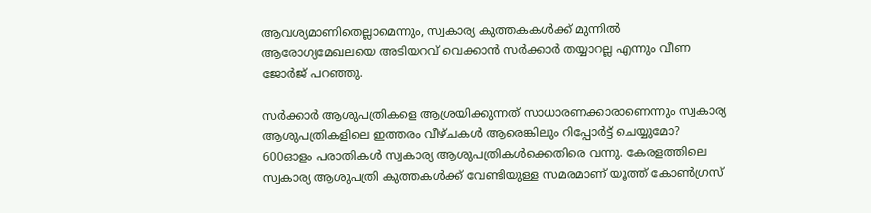ആവശ്യമാണിതെല്ലാമെന്നും, സ്വകാര്യ കുത്തകകൾക്ക് മുന്നിൽ ആരോഗ്യമേഖലയെ അടിയറവ് വെക്കാൻ സർക്കാർ തയ്യാറല്ല എന്നും വീണ ജോർജ് പറഞ്ഞു.

സർക്കാർ ആശുപത്രികളെ ആശ്രയിക്കുന്നത് സാധാരണക്കാരാണെന്നും സ്വകാര്യ ആശുപത്രികളിലെ ഇത്തരം വീഴ്ചകൾ ആരെങ്കിലും റിപ്പോർട്ട് ചെയ്യുമോ? 600ഓളം പരാതികൾ സ്വകാര്യ ആശുപത്രികൾക്കെതിരെ വന്നു. കേരളത്തിലെ സ്വകാര്യ ആശുപത്രി കുത്തകൾക്ക് വേണ്ടിയുള്ള സമരമാണ് യൂത്ത് കോൺഗ്രസ്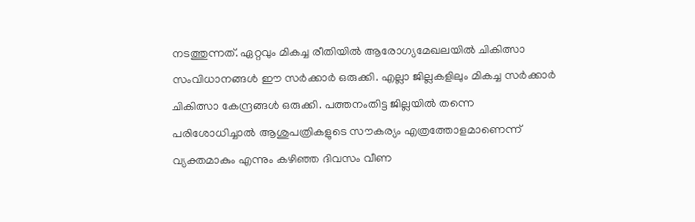നടത്തുന്നത്. ഏറ്റവും മികച്ച രീതിയിൽ ആരോഗ്യമേഖലയിൽ ചികിത്സാ സംവിധാനങ്ങൾ ഈ സർക്കാർ ഒരുക്കി. എല്ലാ ജില്ലകളിലും മികച്ച സർക്കാർ ചികിത്സാ കേന്ദ്രങ്ങൾ ഒരുക്കി. പത്തനംതിട്ട ജില്ലയിൽ തന്നെ പരിശോധിച്ചാൽ ആശുപത്രികളുടെ സൗകര്യം എത്രത്തോളമാണെന്ന് വ്യക്തമാകും എന്നും കഴിഞ്ഞ ദിവസം വീണ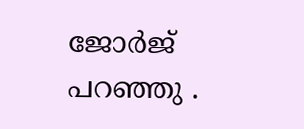ജോർജ് പറഞ്ഞു .